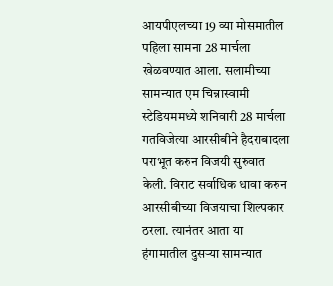आयपीएलच्या 19 व्या मोसमातील पहिला सामना 28 मार्चला खेळवण्यात आला. सलामीच्या सामन्यात एम चिन्नास्वामी स्टेडियममध्ये शनिवारी 28 मार्चला गतविजेत्या आरसीबीने हैदराबादला पराभूत करुन विजयी सुरुवात केली. विराट सर्वाधिक धावा करुन आरसीबीच्या विजयाचा शिल्पकार ठरला. त्यानंतर आता या हंगामातील दुसऱ्या सामन्यात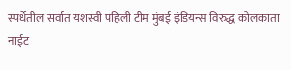स्पर्धेतील सर्वात यशस्वी पहिली टीम मुंबई इंडियन्स विरुद्ध कोलकाता नाईट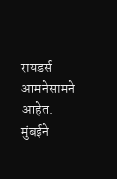रायडर्स आमनेसामने आहेत. मुंबईने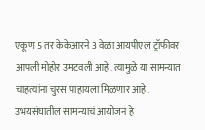एकूण 5 तर केकेआरने 3 वेळा आयपीएल ट्रॉफीवर आपली मोहोर उमटवली आहे. त्यामुळे या सामन्यात चाहत्यांना चुरस पाहायला मिळणार आहे.
उभयसंघातील सामन्याचं आयोजन हे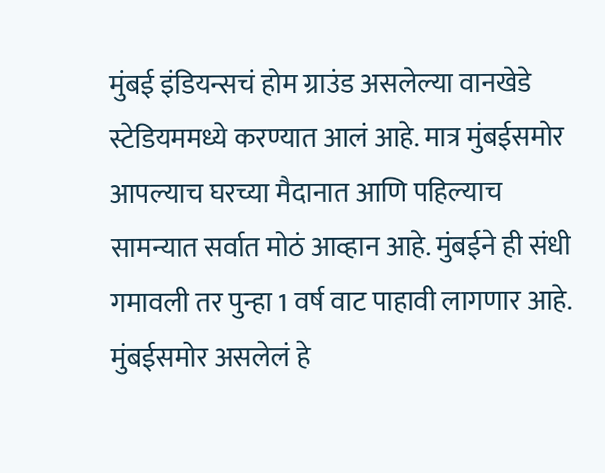मुंबई इंडियन्सचं होम ग्राउंड असलेल्या वानखेडे स्टेडियममध्ये करण्यात आलं आहे. मात्र मुंबईसमोर आपल्याच घरच्या मैदानात आणि पहिल्याच सामन्यात सर्वात मोठं आव्हान आहे. मुंबईने ही संधी गमावली तर पुन्हा 1 वर्ष वाट पाहावी लागणार आहे. मुंबईसमोर असलेलं हे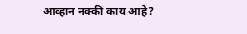आव्हान नक्की काय आहे?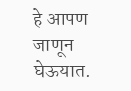हे आपण जाणून घेऊयात.